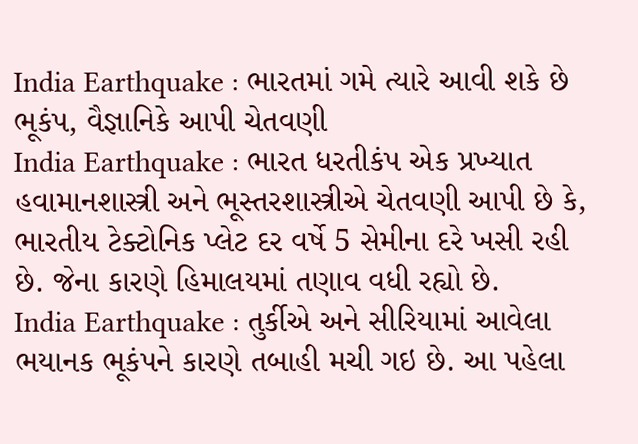India Earthquake : ભારતમાં ગમે ત્યારે આવી શકે છે ભૂકંપ, વૈજ્ઞાનિકે આપી ચેતવણી
India Earthquake : ભારત ધરતીકંપ એક પ્રખ્યાત હવામાનશાસ્ત્રી અને ભૂસ્તરશાસ્ત્રીએ ચેતવણી આપી છે કે, ભારતીય ટેક્ટોનિક પ્લેટ દર વર્ષે 5 સેમીના દરે ખસી રહી છે. જેના કારણે હિમાલયમાં તણાવ વધી રહ્યો છે.
India Earthquake : તુર્કીએ અને સીરિયામાં આવેલા ભયાનક ભૂકંપને કારણે તબાહી મચી ગઇ છે. આ પહેલા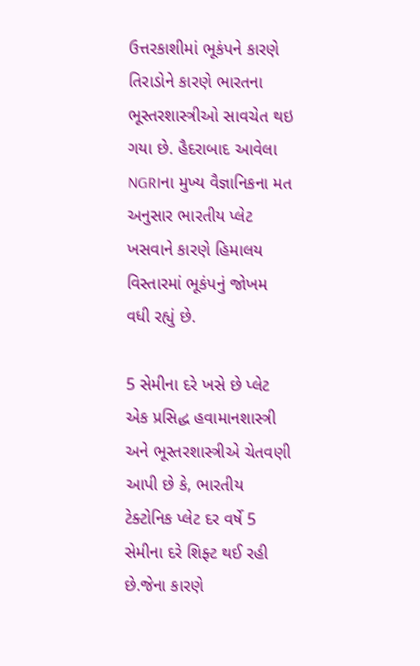ઉત્તરકાશીમાં ભૂકંપને કારણે તિરાડોને કારણે ભારતના ભૂસ્તરશાસ્ત્રીઓ સાવચેત થઇ ગયા છે. હૈદરાબાદ આવેલા NGRIના મુખ્ય વૈજ્ઞાનિકના મત અનુસાર ભારતીય પ્લેટ ખસવાને કારણે હિમાલય વિસ્તારમાં ભૂકંપનું જોખમ વધી રહ્યું છે.

5 સેમીના દરે ખસે છે પ્લેટ
એક પ્રસિદ્ધ હવામાનશાસ્ત્રી અને ભૂસ્તરશાસ્ત્રીએ ચેતવણી આપી છે કે, ભારતીય ટેક્ટોનિક પ્લેટ દર વર્ષે 5 સેમીના દરે શિફ્ટ થઈ રહી છે.જેના કારણે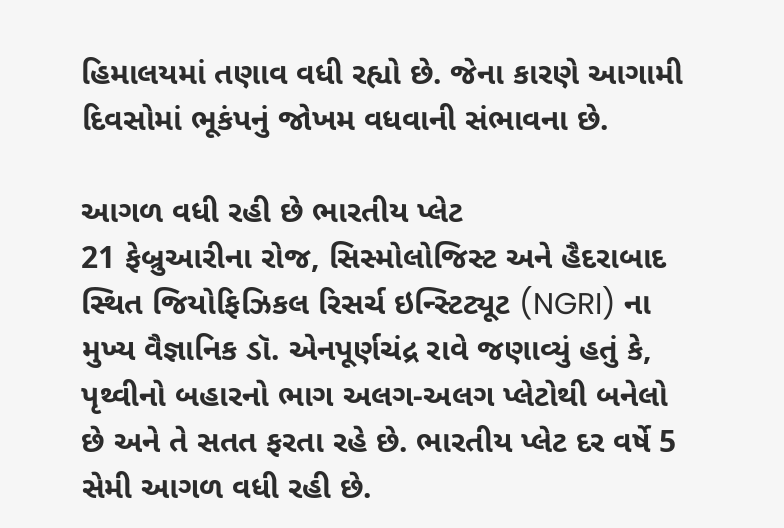હિમાલયમાં તણાવ વધી રહ્યો છે. જેના કારણે આગામી દિવસોમાં ભૂકંપનું જોખમ વધવાની સંભાવના છે.

આગળ વધી રહી છે ભારતીય પ્લેટ
21 ફેબ્રુઆરીના રોજ, સિસ્મોલોજિસ્ટ અને હૈદરાબાદ સ્થિત જિયોફિઝિકલ રિસર્ચ ઇન્સ્ટિટ્યૂટ (NGRI) ના મુખ્ય વૈજ્ઞાનિક ડૉ. એનપૂર્ણચંદ્ર રાવે જણાવ્યું હતું કે, પૃથ્વીનો બહારનો ભાગ અલગ-અલગ પ્લેટોથી બનેલો છે અને તે સતત ફરતા રહે છે. ભારતીય પ્લેટ દર વર્ષે 5 સેમી આગળ વધી રહી છે.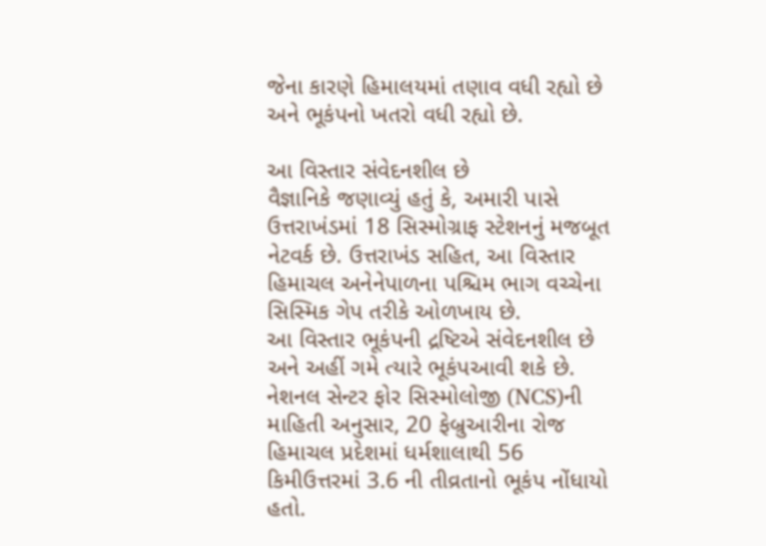જેના કારણે હિમાલયમાં તણાવ વધી રહ્યો છે અને ભૂકંપનો ખતરો વધી રહ્યો છે.

આ વિસ્તાર સંવેદનશીલ છે
વૈજ્ઞાનિકે જણાવ્યું હતું કે, અમારી પાસે ઉત્તરાખંડમાં 18 સિસ્મોગ્રાફ સ્ટેશનનું મજબૂત નેટવર્ક છે. ઉત્તરાખંડ સહિત, આ વિસ્તાર હિમાચલ અનેનેપાળના પશ્ચિમ ભાગ વચ્ચેના સિસ્મિક ગેપ તરીકે ઓળખાય છે.
આ વિસ્તાર ભૂકંપની દ્રષ્ટિએ સંવેદનશીલ છે અને અહીં ગમે ત્યારે ભૂકંપઆવી શકે છે. નેશનલ સેન્ટર ફોર સિસ્મોલોજી (NCS)ની માહિતી અનુસાર, 20 ફેબ્રુઆરીના રોજ હિમાચલ પ્રદેશમાં ધર્મશાલાથી 56 કિમીઉત્તરમાં 3.6 ની તીવ્રતાનો ભૂકંપ નોંધાયો હતો.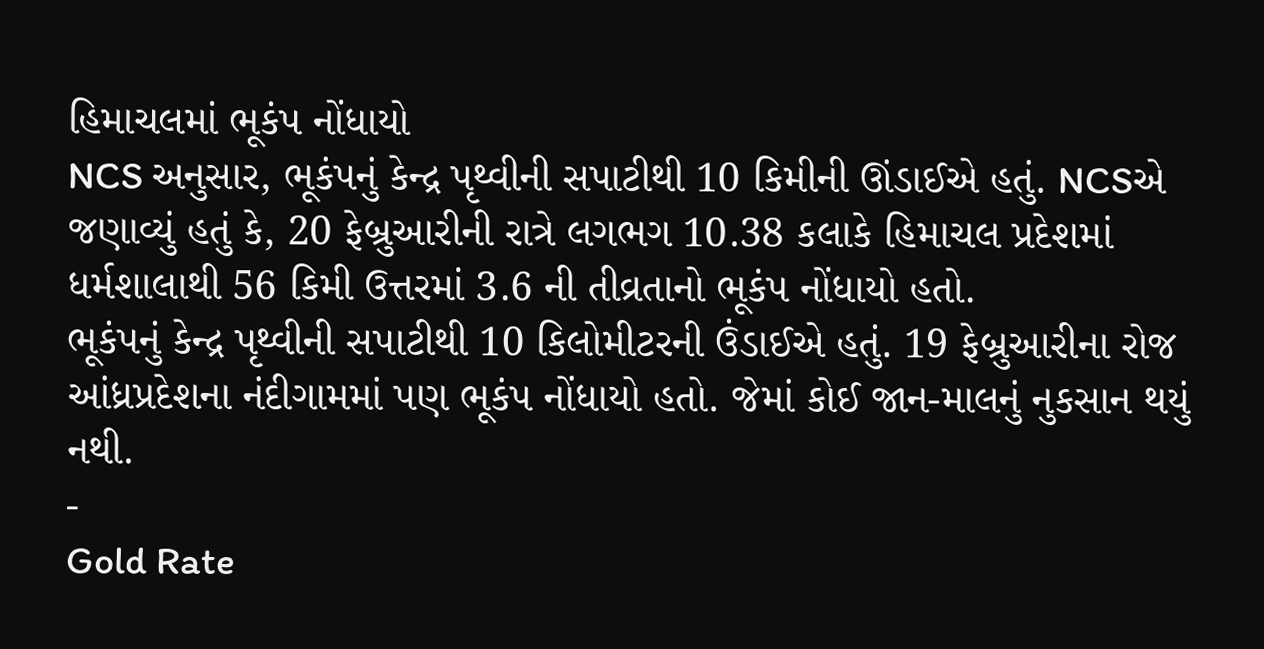હિમાચલમાં ભૂકંપ નોંધાયો
NCS અનુસાર, ભૂકંપનું કેન્દ્ર પૃથ્વીની સપાટીથી 10 કિમીની ઊંડાઈએ હતું. NCSએ જણાવ્યું હતું કે, 20 ફેબ્રુઆરીની રાત્રે લગભગ 10.38 કલાકે હિમાચલ પ્રદેશમાં ધર્મશાલાથી 56 કિમી ઉત્તરમાં 3.6 ની તીવ્રતાનો ભૂકંપ નોંધાયો હતો.
ભૂકંપનું કેન્દ્ર પૃથ્વીની સપાટીથી 10 કિલોમીટરની ઉંડાઈએ હતું. 19 ફેબ્રુઆરીના રોજ આંધ્રપ્રદેશના નંદીગામમાં પણ ભૂકંપ નોંધાયો હતો. જેમાં કોઈ જાન-માલનું નુકસાન થયું નથી.
-
Gold Rate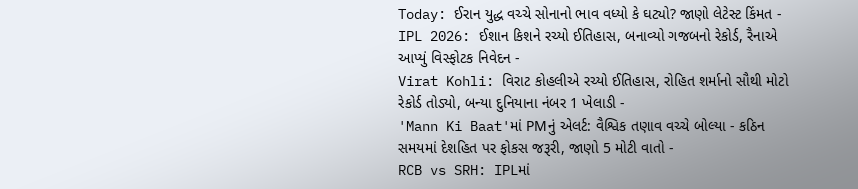Today: ઈરાન યુદ્ધ વચ્ચે સોનાનો ભાવ વધ્યો કે ઘટ્યો? જાણો લેટેસ્ટ કિંમત -
IPL 2026: ઈશાન કિશને રચ્યો ઈતિહાસ, બનાવ્યો ગજબનો રેકોર્ડ, રૈનાએ આપ્યું વિસ્ફોટક નિવેદન -
Virat Kohli: વિરાટ કોહલીએ રચ્યો ઈતિહાસ, રોહિત શર્માનો સૌથી મોટો રેકોર્ડ તોડ્યો, બન્યા દુનિયાના નંબર 1 ખેલાડી -
'Mann Ki Baat'માં PMનું એલર્ટ: વૈશ્વિક તણાવ વચ્ચે બોલ્યા - કઠિન સમયમાં દેશહિત પર ફોકસ જરૂરી, જાણો 5 મોટી વાતો -
RCB vs SRH: IPLમાં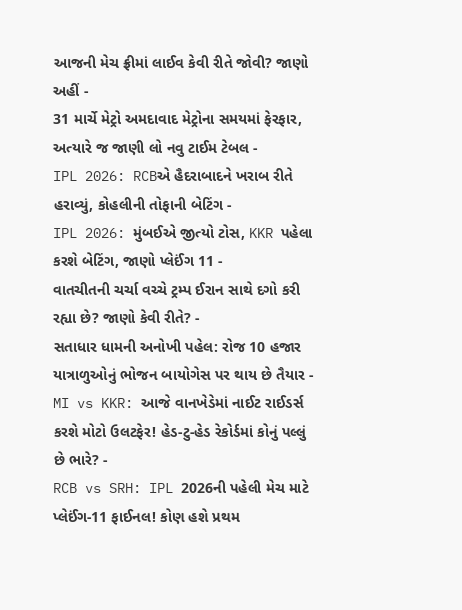આજની મેચ ફ્રીમાં લાઈવ કેવી રીતે જોવી? જાણો અહીં -
31 માર્ચે મેટ્રો અમદાવાદ મેટ્રોના સમયમાં ફેરફાર, અત્યારે જ જાણી લો નવુ ટાઈમ ટેબલ -
IPL 2026: RCBએ હૈદરાબાદને ખરાબ રીતે હરાવ્યું, કોહલીની તોફાની બેટિંગ -
IPL 2026: મુંબઈએ જીત્યો ટોસ, KKR પહેલા કરશે બેટિંગ, જાણો પ્લેઈંગ 11 -
વાતચીતની ચર્ચા વચ્ચે ટ્રમ્પ ઈરાન સાથે દગો કરી રહ્યા છે? જાણો કેવી રીતે? -
સતાધાર ધામની અનોખી પહેલ: રોજ 10 હજાર યાત્રાળુઓનું ભોજન બાયોગેસ પર થાય છે તૈયાર -
MI vs KKR: આજે વાનખેડેમાં નાઈટ રાઈડર્સ કરશે મોટો ઉલટફેર! હેડ-ટુ-હેડ રેકોર્ડમાં કોનું પલ્લું છે ભારે? -
RCB vs SRH: IPL 2026ની પહેલી મેચ માટે પ્લેઈંગ-11 ફાઈનલ! કોણ હશે પ્રથમ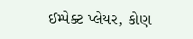ઈમ્પેક્ટ પ્લેયર, કોણ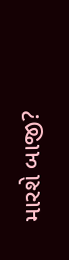મારશે બાજી?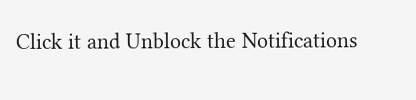Click it and Unblock the Notifications